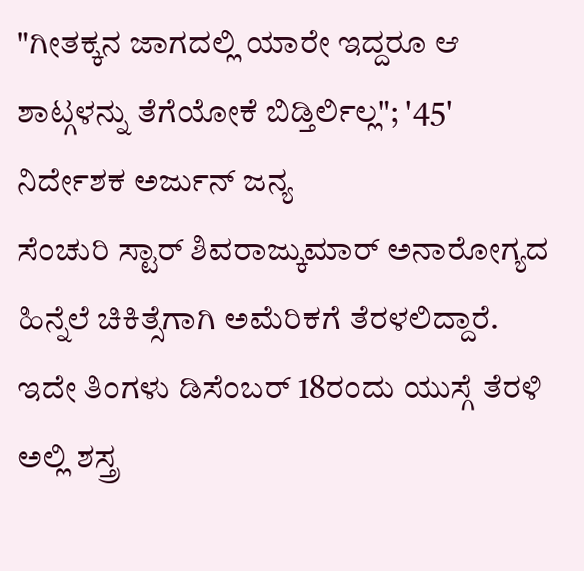"ಗೀತಕ್ಕನ ಜಾಗದಲ್ಲಿ ಯಾರೇ ಇದ್ದರೂ ಆ ಶಾಟ್ಗಳನ್ನು ತೆಗೆಯೋಕೆ ಬಿಡ್ತಿರ್ಲಿಲ್ಲ"; '45' ನಿರ್ದೇಶಕ ಅರ್ಜುನ್ ಜನ್ಯ
ಸೆಂಚುರಿ ಸ್ಟಾರ್ ಶಿವರಾಜ್ಕುಮಾರ್ ಅನಾರೋಗ್ಯದ ಹಿನ್ನೆಲೆ ಚಿಕಿತ್ಸೆಗಾಗಿ ಅಮೆರಿಕಗೆ ತೆರಳಲಿದ್ದಾರೆ. ಇದೇ ತಿಂಗಳು ಡಿಸೆಂಬರ್ 18ರಂದು ಯುಸ್ಗೆ ತೆರಳಿ ಅಲ್ಲಿ ಶಸ್ತ್ರ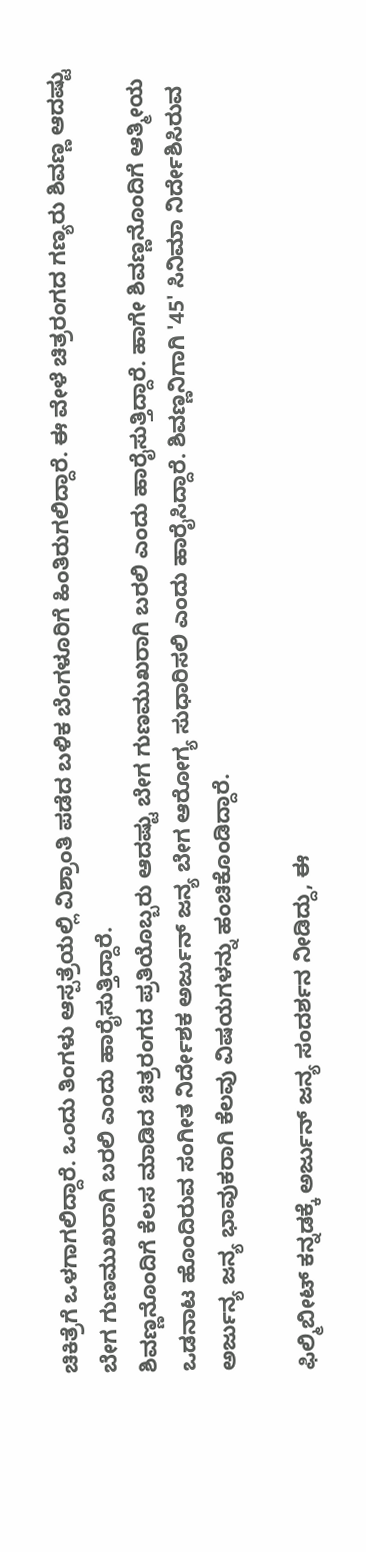ಚಿಕಿತ್ರೆಗೆ ಒಳಗಾಗಲಿದ್ದಾರೆ. ಒಂದು ತಿಂಗಳು ಆಸ್ಪತ್ರೆಯಲ್ಲಿ ವಿಶ್ರಾಂತಿ ಪಡೆದ ಬಳಿಕ ಬೆಂಗಳೂರಿಗೆ ಹಿಂತಿರುಗಲಿದ್ದಾರೆ. ಈ ವೇಳೆ ಚಿತ್ರರಂಗದ ಗಣ್ಯರು ಶಿವಣ್ಣ ಆದಷ್ಟು ಬೇಗ ಗುಣಮುಖರಾಗಿ ಬರಲಿ ಎಂದು ಹಾರೈಸುತ್ತಿದ್ದಾರೆ.
ಶಿವಣ್ಣನೊಂದಿಗೆ ಕೆಲಸ ಮಾಡಿದ ಚಿತ್ರರಂಗದ ಪ್ರತಿಯೊಬ್ಬರು ಆದಷ್ಟು ಬೇಗ ಗುಣಮುಖರಾಗಿ ಬರಲಿ ಎಂದು ಹಾರೈಸುತ್ತಿದ್ದಾರೆ. ಹಾಗೇ ಶಿವಣ್ಣನೊಂದಿಗೆ ಆತ್ಮೀಯ ಒಡನಾಟ ಹೊಂದಿರುವ ಸಂಗೀತ ನಿರ್ದೇಶಕ ಅರ್ಜುನ್ ಜನ್ಯ ಬೇಗ ಆರೋಗ್ಯ ಸುಧಾರಿಸಲಿ ಎಂದು ಹಾರೈಸಿದ್ದಾರೆ. ಶಿವಣ್ಣನಿಗಾಗಿ '45' ಸಿನಿಮಾ ನಿರ್ದೇಶಿಸಿರುವ ಅರ್ಜುನ್ಯ ಜನ್ಯ ಭಾವುಕರಾಗಿ ಕೆಲವು ವಿಷಯಗಳನ್ನು ಹಂಚಿಕೊಂಡಿದ್ದಾರೆ.

ಫಿಲ್ಮಿಬೀಟ್ ಕನ್ನಡಕ್ಕೆ ಅರ್ಜುನ್ ಜನ್ಯ ಸಂದರ್ಶನ ನೀಡಿದ್ದು, ಈ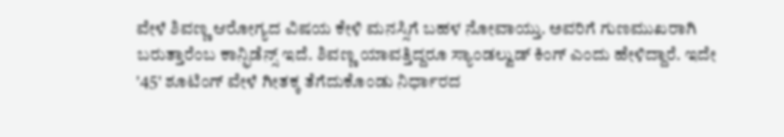ವೇಳೆ ಶಿವಣ್ಣ ಆರೋಗ್ಯದ ವಿಷಯ ಕೇಳಿ ಮನಸ್ಸಿಗೆ ಬಹಳ ನೋವಾಯ್ತು. ಅವರಿಗೆ ಗುಣಮುಖರಾಗಿ ಬರುತ್ತಾರೆಂಬ ಕಾನ್ಫಿಡೆನ್ಸ್ ಇದೆ. ಶಿವಣ್ಣ ಯಾವತ್ತಿದ್ದರೂ ಸ್ಯಾಂಡಲ್ವುಡ್ ಕಿಂಗ್ ಎಂದು ಹೇಳಿದ್ದಾರೆ. ಇದೇ '45' ಶೂಟಿಂಗ್ ವೇಳೆ ಗೀತಕ್ಕ ತೆಗೆದುಕೊಂಡು ನಿರ್ಧಾರದ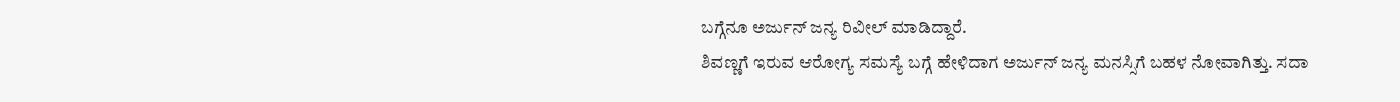ಬಗ್ಗೆನೂ ಅರ್ಜುನ್ ಜನ್ಯ ರಿವೀಲ್ ಮಾಡಿದ್ದಾರೆ.
ಶಿವಣ್ಣಗೆ ಇರುವ ಆರೋಗ್ಯ ಸಮಸ್ಯೆ ಬಗ್ಗೆ ಹೇಳಿದಾಗ ಅರ್ಜುನ್ ಜನ್ಯ ಮನಸ್ಸಿಗೆ ಬಹಳ ನೋವಾಗಿತ್ತು. ಸದಾ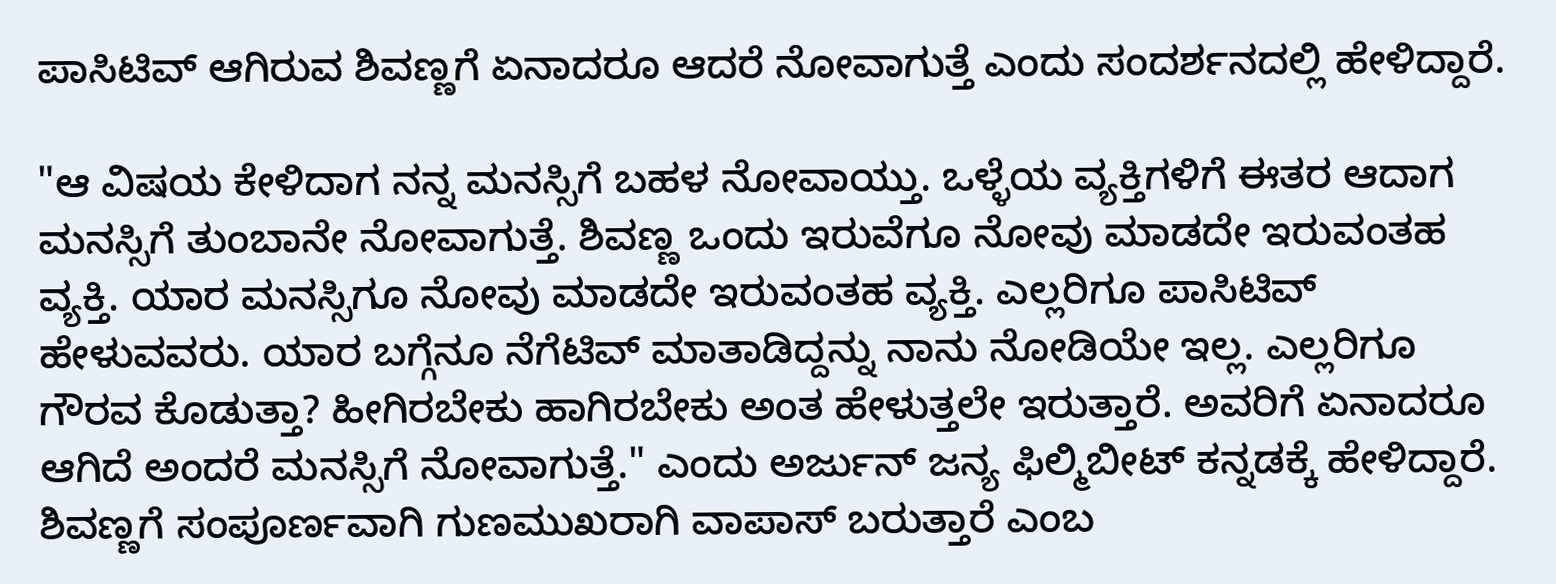ಪಾಸಿಟಿವ್ ಆಗಿರುವ ಶಿವಣ್ಣಗೆ ಏನಾದರೂ ಆದರೆ ನೋವಾಗುತ್ತೆ ಎಂದು ಸಂದರ್ಶನದಲ್ಲಿ ಹೇಳಿದ್ದಾರೆ.

"ಆ ವಿಷಯ ಕೇಳಿದಾಗ ನನ್ನ ಮನಸ್ಸಿಗೆ ಬಹಳ ನೋವಾಯ್ತು. ಒಳ್ಳೆಯ ವ್ಯಕ್ತಿಗಳಿಗೆ ಈತರ ಆದಾಗ ಮನಸ್ಸಿಗೆ ತುಂಬಾನೇ ನೋವಾಗುತ್ತೆ. ಶಿವಣ್ಣ ಒಂದು ಇರುವೆಗೂ ನೋವು ಮಾಡದೇ ಇರುವಂತಹ ವ್ಯಕ್ತಿ. ಯಾರ ಮನಸ್ಸಿಗೂ ನೋವು ಮಾಡದೇ ಇರುವಂತಹ ವ್ಯಕ್ತಿ. ಎಲ್ಲರಿಗೂ ಪಾಸಿಟಿವ್ ಹೇಳುವವರು. ಯಾರ ಬಗ್ಗೆನೂ ನೆಗೆಟಿವ್ ಮಾತಾಡಿದ್ದನ್ನು ನಾನು ನೋಡಿಯೇ ಇಲ್ಲ. ಎಲ್ಲರಿಗೂ ಗೌರವ ಕೊಡುತ್ತಾ? ಹೀಗಿರಬೇಕು ಹಾಗಿರಬೇಕು ಅಂತ ಹೇಳುತ್ತಲೇ ಇರುತ್ತಾರೆ. ಅವರಿಗೆ ಏನಾದರೂ ಆಗಿದೆ ಅಂದರೆ ಮನಸ್ಸಿಗೆ ನೋವಾಗುತ್ತೆ." ಎಂದು ಅರ್ಜುನ್ ಜನ್ಯ ಫಿಲ್ಮಿಬೀಟ್ ಕನ್ನಡಕ್ಕೆ ಹೇಳಿದ್ದಾರೆ.
ಶಿವಣ್ಣಗೆ ಸಂಪೂರ್ಣವಾಗಿ ಗುಣಮುಖರಾಗಿ ವಾಪಾಸ್ ಬರುತ್ತಾರೆ ಎಂಬ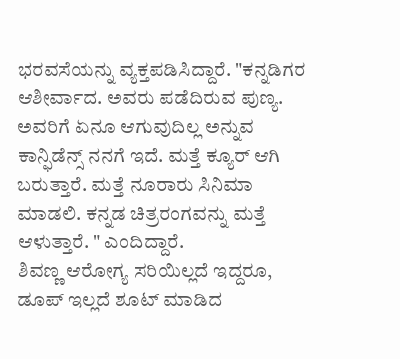ಭರವಸೆಯನ್ನು ವ್ಯಕ್ತಪಡಿಸಿದ್ದಾರೆ. "ಕನ್ನಡಿಗರ ಆಶೀರ್ವಾದ. ಅವರು ಪಡೆದಿರುವ ಪುಣ್ಯ. ಅವರಿಗೆ ಏನೂ ಆಗುವುದಿಲ್ಲ ಅನ್ನುವ ಕಾನ್ಫಿಡೆನ್ಸ್ ನನಗೆ ಇದೆ. ಮತ್ತೆ ಕ್ಯೂರ್ ಆಗಿ ಬರುತ್ತಾರೆ. ಮತ್ತೆ ನೂರಾರು ಸಿನಿಮಾ ಮಾಡಲಿ. ಕನ್ನಡ ಚಿತ್ರರಂಗವನ್ನು ಮತ್ತೆ ಆಳುತ್ತಾರೆ. " ಎಂದಿದ್ದಾರೆ.
ಶಿವಣ್ಣ ಆರೋಗ್ಯ ಸರಿಯಿಲ್ಲದೆ ಇದ್ದರೂ, ಡೂಪ್ ಇಲ್ಲದೆ ಶೂಟ್ ಮಾಡಿದ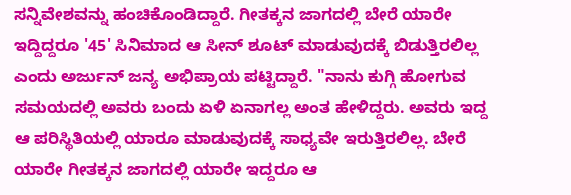ಸನ್ನಿವೇಶವನ್ನು ಹಂಚಿಕೊಂಡಿದ್ದಾರೆ. ಗೀತಕ್ಕನ ಜಾಗದಲ್ಲಿ ಬೇರೆ ಯಾರೇ ಇದ್ದಿದ್ದರೂ '45' ಸಿನಿಮಾದ ಆ ಸೀನ್ ಶೂಟ್ ಮಾಡುವುದಕ್ಕೆ ಬಿಡುತ್ತಿರಲಿಲ್ಲ ಎಂದು ಅರ್ಜುನ್ ಜನ್ಯ ಅಭಿಪ್ರಾಯ ಪಟ್ಟಿದ್ದಾರೆ. "ನಾನು ಕುಗ್ಗಿ ಹೋಗುವ ಸಮಯದಲ್ಲಿ ಅವರು ಬಂದು ಏಳಿ ಏನಾಗಲ್ಲ ಅಂತ ಹೇಳಿದ್ದರು. ಅವರು ಇದ್ದ ಆ ಪರಿಸ್ಥಿತಿಯಲ್ಲಿ ಯಾರೂ ಮಾಡುವುದಕ್ಕೆ ಸಾಧ್ಯವೇ ಇರುತ್ತಿರಲಿಲ್ಲ. ಬೇರೆ ಯಾರೇ ಗೀತಕ್ಕನ ಜಾಗದಲ್ಲಿ ಯಾರೇ ಇದ್ದರೂ ಆ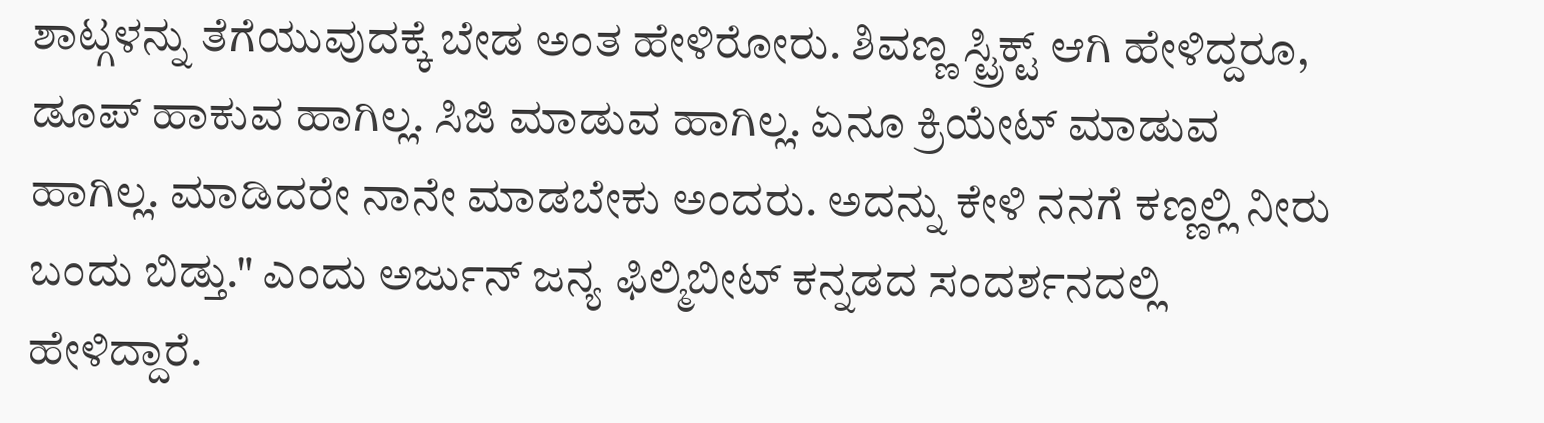ಶಾಟ್ಗಳನ್ನು ತೆಗೆಯುವುದಕ್ಕೆ ಬೇಡ ಅಂತ ಹೇಳಿರೋರು. ಶಿವಣ್ಣ ಸ್ಟ್ರಿಕ್ಟ್ ಆಗಿ ಹೇಳಿದ್ದರೂ, ಡೂಪ್ ಹಾಕುವ ಹಾಗಿಲ್ಲ. ಸಿಜಿ ಮಾಡುವ ಹಾಗಿಲ್ಲ. ಏನೂ ಕ್ರಿಯೇಟ್ ಮಾಡುವ ಹಾಗಿಲ್ಲ. ಮಾಡಿದರೇ ನಾನೇ ಮಾಡಬೇಕು ಅಂದರು. ಅದನ್ನು ಕೇಳಿ ನನಗೆ ಕಣ್ಣಲ್ಲಿ ನೀರು ಬಂದು ಬಿಡ್ತು." ಎಂದು ಅರ್ಜುನ್ ಜನ್ಯ ಫಿಲ್ಮಿಬೀಟ್ ಕನ್ನಡದ ಸಂದರ್ಶನದಲ್ಲಿ ಹೇಳಿದ್ದಾರೆ.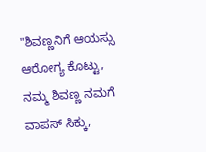"ಶಿವಣ್ಣನಿಗೆ ಆಯಸ್ಸು ಆರೋಗ್ಯ ಕೊಟ್ಟು, ನಮ್ಮ ಶಿವಣ್ಣ ನಮಗೆ ವಾಪಸ್ ಸಿಕ್ಕು,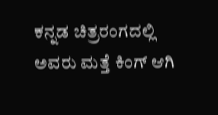ಕನ್ನಡ ಚಿತ್ರರಂಗದಲ್ಲಿ ಅವರು ಮತ್ತೆ ಕಿಂಗ್ ಆಗಿ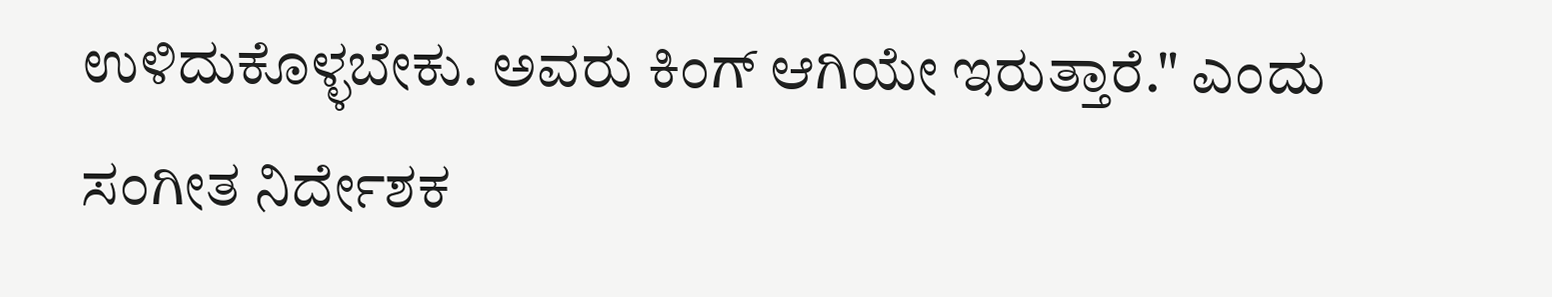ಉಳಿದುಕೊಳ್ಳಬೇಕು. ಅವರು ಕಿಂಗ್ ಆಗಿಯೇ ಇರುತ್ತಾರೆ." ಎಂದು ಸಂಗೀತ ನಿರ್ದೇಶಕ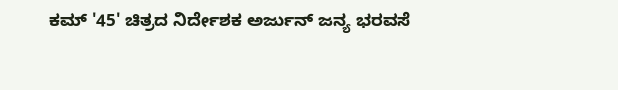ಕಮ್ '45' ಚಿತ್ರದ ನಿರ್ದೇಶಕ ಅರ್ಜುನ್ ಜನ್ಯ ಭರವಸೆ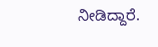ನೀಡಿದ್ದಾರೆ.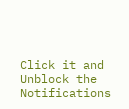Click it and Unblock the Notifications